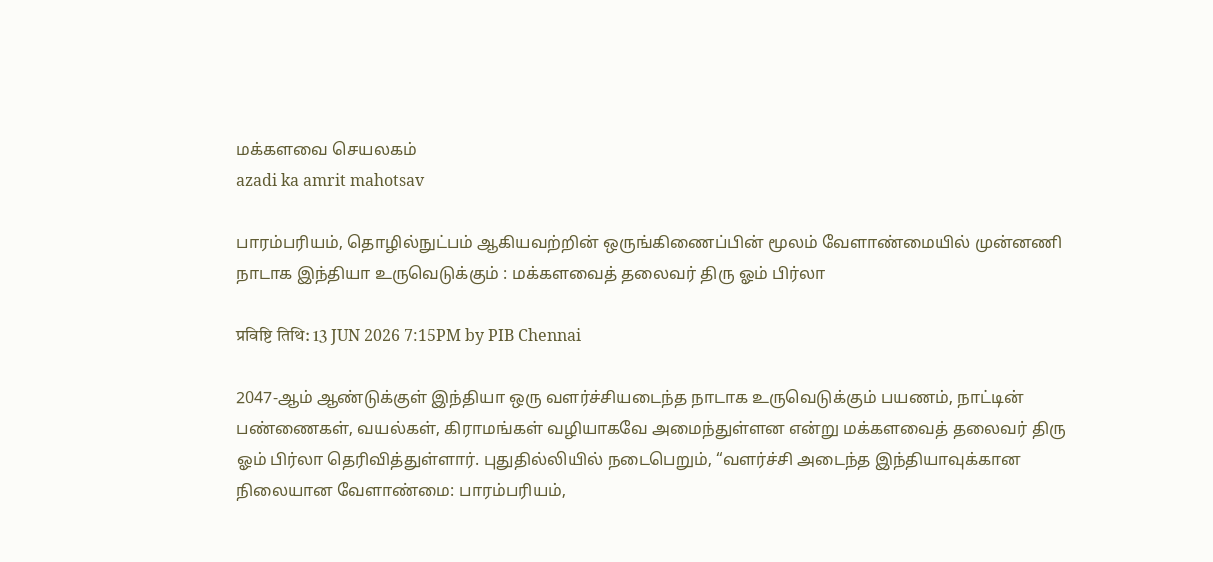மக்களவை செயலகம்
azadi ka amrit mahotsav

பாரம்பரியம், தொழில்நுட்பம் ஆகியவற்றின் ஒருங்கிணைப்பின் மூலம் வேளாண்மையில் முன்னணி நாடாக இந்தியா உருவெடுக்கும் : மக்களவைத் தலைவர் திரு ஓம் பிர்லா

प्रविष्टि तिथि: 13 JUN 2026 7:15PM by PIB Chennai

2047-ஆம் ஆண்டுக்குள் இந்தியா ஒரு வளர்ச்சியடைந்த நாடாக உருவெடுக்கும் பயணம், நாட்டின் பண்ணைகள், வயல்கள், கிராமங்கள் வழியாகவே அமைந்துள்ளன என்று மக்களவைத் தலைவர் திரு ஓம் பிர்லா தெரிவித்துள்ளார். புதுதில்லியில் நடைபெறும், “வளர்ச்சி அடைந்த இந்தியாவுக்கான நிலையான வேளாண்மை: பாரம்பரியம்,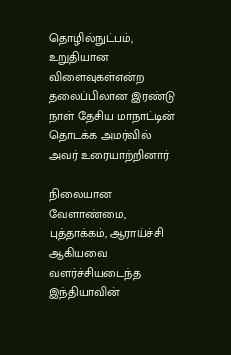தொழில்நுட்பம், உறுதியான விளைவுகள்என்ற தலைப்பிலான இரண்டு நாள் தேசிய மாநாட்டின் தொடக்க அமர்வில் அவர் உரையாற்றினார்

நிலையான வேளாண்மை, புத்தாக்கம், ஆராய்ச்சி ஆகியவை வளர்ச்சியடைந்த இந்தியாவின்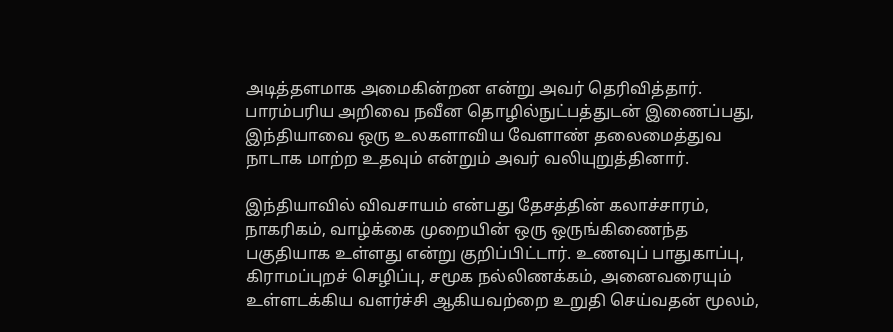அடித்தளமாக அமைகின்றன என்று அவர் தெரிவித்தார். பாரம்பரிய அறிவை நவீன தொழில்நுட்பத்துடன் இணைப்பது, இந்தியாவை ஒரு உலகளாவிய வேளாண் தலைமைத்துவ நாடாக மாற்ற உதவும் என்றும் அவர் வலியுறுத்தினார்.

இந்தியாவில் விவசாயம் என்பது தேசத்தின் கலாச்சாரம், நாகரிகம், வாழ்க்கை முறையின் ஒரு ஒருங்கிணைந்த பகுதியாக உள்ளது என்று குறிப்பிட்டார். உணவுப் பாதுகாப்பு, கிராமப்புறச் செழிப்பு, சமூக நல்லிணக்கம், அனைவரையும் உள்ளடக்கிய வளர்ச்சி ஆகியவற்றை உறுதி செய்வதன் மூலம்,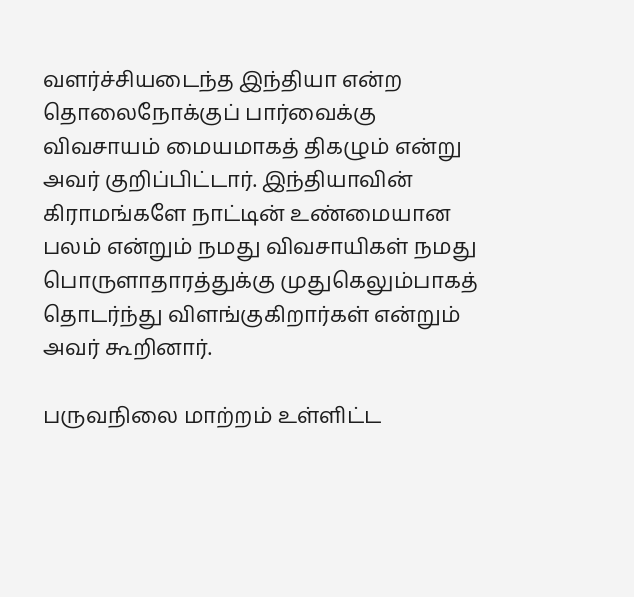வளர்ச்சியடைந்த இந்தியா என்ற தொலைநோக்குப் பார்வைக்கு விவசாயம் மையமாகத் திகழும் என்று அவர் குறிப்பிட்டார். இந்தியாவின் கிராமங்களே நாட்டின் உண்மையான பலம் என்றும் நமது விவசாயிகள் நமது பொருளாதாரத்துக்கு முதுகெலும்பாகத் தொடர்ந்து விளங்குகிறார்கள் என்றும் அவர் கூறினார்.

பருவநிலை மாற்றம் உள்ளிட்ட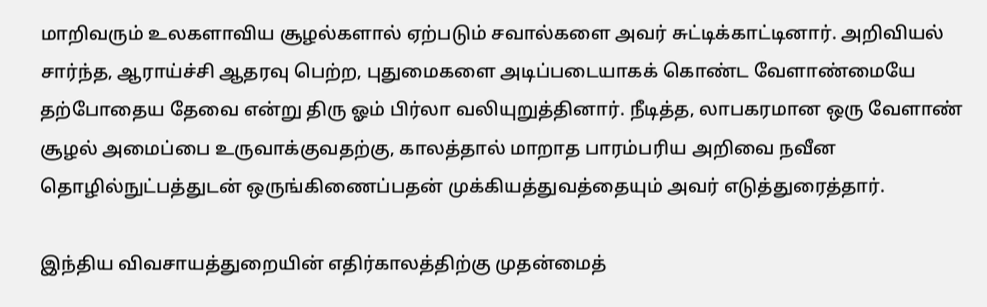மாறிவரும் உலகளாவிய சூழல்களால் ஏற்படும் சவால்களை அவர் சுட்டிக்காட்டினார். அறிவியல் சார்ந்த, ஆராய்ச்சி ஆதரவு பெற்ற, புதுமைகளை அடிப்படையாகக் கொண்ட வேளாண்மையே தற்போதைய தேவை என்று திரு ஓம் பிர்லா வலியுறுத்தினார். நீடித்த, லாபகரமான ஒரு வேளாண் சூழல் அமைப்பை உருவாக்குவதற்கு, காலத்தால் மாறாத பாரம்பரிய அறிவை நவீன தொழில்நுட்பத்துடன் ஒருங்கிணைப்பதன் முக்கியத்துவத்தையும் அவர் எடுத்துரைத்தார்.

இந்திய விவசாயத்துறையின் எதிர்காலத்திற்கு முதன்மைத்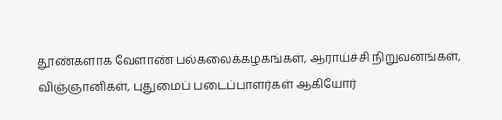தூண்களாக வேளாண் பல்கலைக்கழகங்கள், ஆராய்ச்சி நிறுவனங்கள், விஞ்ஞானிகள், புதுமைப் படைப்பாளர்கள் ஆகியோர்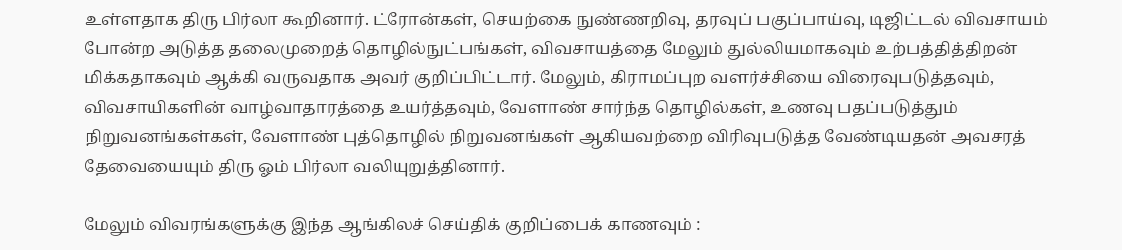உள்ளதாக திரு பிர்லா கூறினார். ட்ரோன்கள், செயற்கை நுண்ணறிவு, தரவுப் பகுப்பாய்வு, டிஜிட்டல் விவசாயம் போன்ற அடுத்த தலைமுறைத் தொழில்நுட்பங்கள், விவசாயத்தை மேலும் துல்லியமாகவும் உற்பத்தித்திறன் மிக்கதாகவும் ஆக்கி வருவதாக அவர் குறிப்பிட்டார். மேலும், கிராமப்புற வளர்ச்சியை விரைவுபடுத்தவும், விவசாயிகளின் வாழ்வாதாரத்தை உயர்த்தவும், வேளாண் சார்ந்த தொழில்கள், உணவு பதப்படுத்தும் நிறுவனங்கள்கள், வேளாண் புத்தொழில் நிறுவனங்கள் ஆகியவற்றை விரிவுபடுத்த வேண்டியதன் அவசரத் தேவையையும் திரு ஓம் பிர்லா வலியுறுத்தினார்.

மேலும் விவரங்களுக்கு இந்த ஆங்கிலச் செய்திக் குறிப்பைக் காணவும் :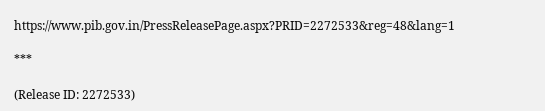https://www.pib.gov.in/PressReleasePage.aspx?PRID=2272533&reg=48&lang=1

***

(Release ID: 2272533)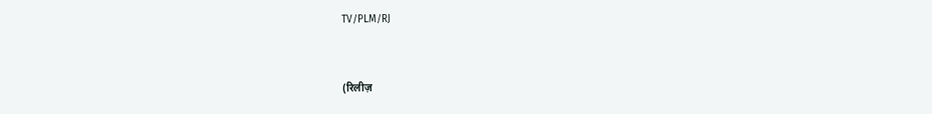TV/PLM/RJ


(रिलीज़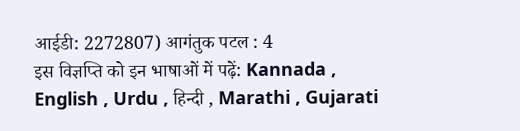आईडी: 2272807) आगंतुक पटल : 4
इस विज्ञप्ति को इन भाषाओं में पढ़ें: Kannada , English , Urdu , हिन्दी , Marathi , Gujarati